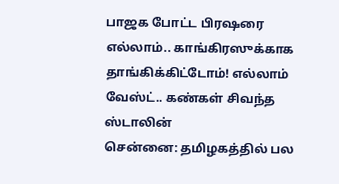பாஜக போட்ட பிரஷரை எல்லாம்.. காங்கிரஸுக்காக தாங்கிக்கிட்டோம்! எல்லாம் வேஸ்ட்.. கண்கள் சிவந்த ஸ்டாலின்
சென்னை: தமிழகத்தில் பல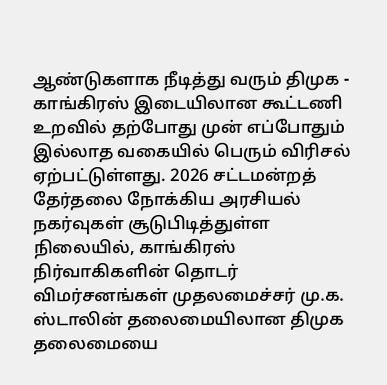ஆண்டுகளாக நீடித்து வரும் திமுக - காங்கிரஸ் இடையிலான கூட்டணி உறவில் தற்போது முன் எப்போதும் இல்லாத வகையில் பெரும் விரிசல் ஏற்பட்டுள்ளது. 2026 சட்டமன்றத் தேர்தலை நோக்கிய அரசியல் நகர்வுகள் சூடுபிடித்துள்ள நிலையில், காங்கிரஸ் நிர்வாகிகளின் தொடர் விமர்சனங்கள் முதலமைச்சர் மு.க. ஸ்டாலின் தலைமையிலான திமுக தலைமையை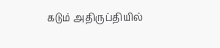கடும் அதிருப்தியில்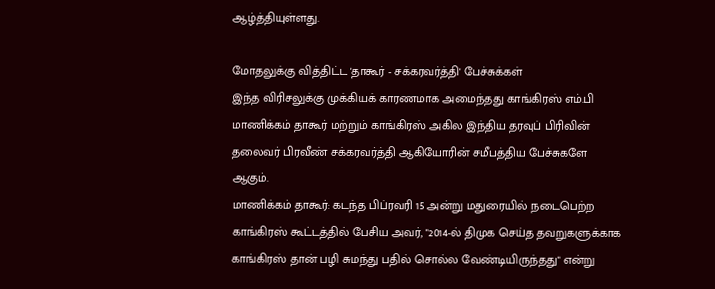ஆழ்த்தியுள்ளது.

மோதலுக்கு வித்திட்ட 'தாகூர் - சக்கரவர்த்தி' பேச்சுக்கள்
இந்த விரிசலுக்கு முக்கியக் காரணமாக அமைந்தது காங்கிரஸ் எம்.பி மாணிக்கம் தாகூர் மற்றும் காங்கிரஸ் அகில இந்திய தரவுப் பிரிவின் தலைவர் பிரவீண் சக்கரவர்த்தி ஆகியோரின் சமீபத்திய பேச்சுகளே ஆகும்.
மாணிக்கம் தாகூர்: கடந்த பிப்ரவரி 15 அன்று மதுரையில் நடைபெற்ற காங்கிரஸ் கூட்டத்தில் பேசிய அவர், "2014-ல் திமுக செய்த தவறுகளுக்காக காங்கிரஸ் தான் பழி சுமந்து பதில் சொல்ல வேண்டியிருந்தது" என்று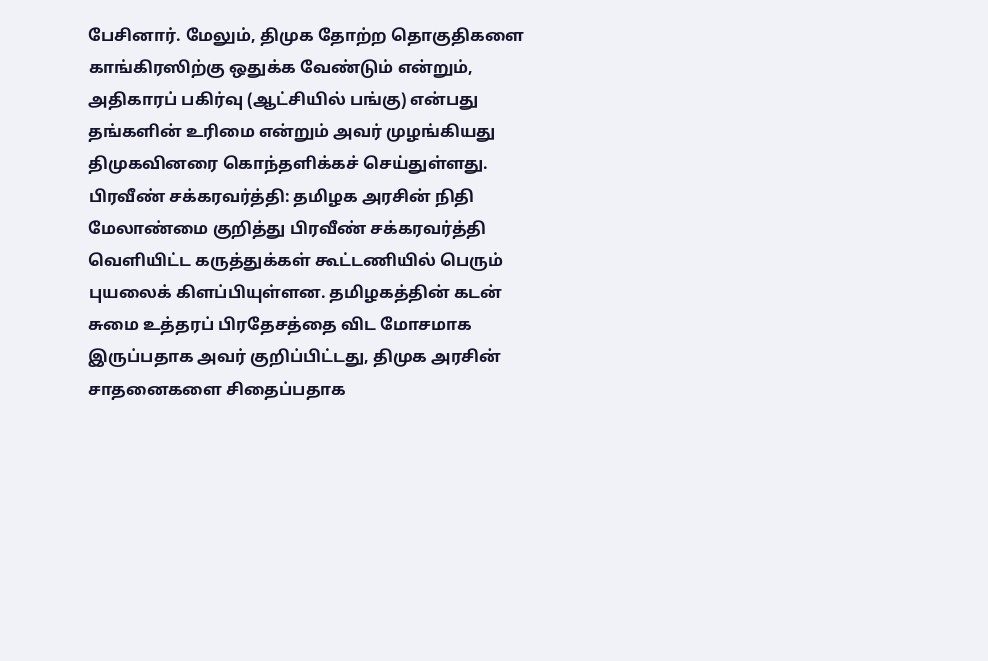பேசினார். மேலும், திமுக தோற்ற தொகுதிகளை காங்கிரஸிற்கு ஒதுக்க வேண்டும் என்றும், அதிகாரப் பகிர்வு (ஆட்சியில் பங்கு) என்பது தங்களின் உரிமை என்றும் அவர் முழங்கியது திமுகவினரை கொந்தளிக்கச் செய்துள்ளது.
பிரவீண் சக்கரவர்த்தி: தமிழக அரசின் நிதி மேலாண்மை குறித்து பிரவீண் சக்கரவர்த்தி வெளியிட்ட கருத்துக்கள் கூட்டணியில் பெரும் புயலைக் கிளப்பியுள்ளன. தமிழகத்தின் கடன் சுமை உத்தரப் பிரதேசத்தை விட மோசமாக இருப்பதாக அவர் குறிப்பிட்டது, திமுக அரசின் சாதனைகளை சிதைப்பதாக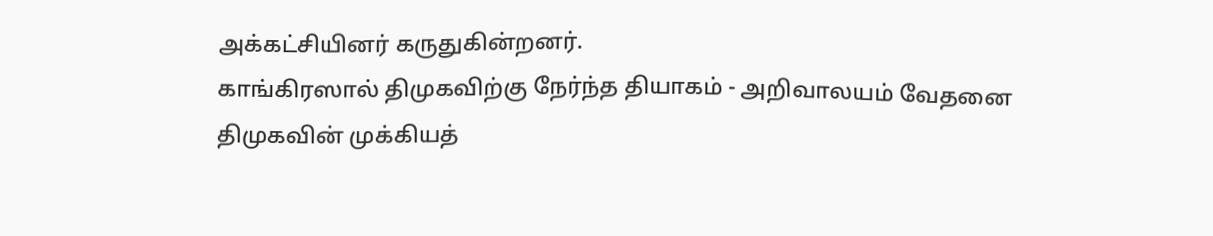அக்கட்சியினர் கருதுகின்றனர்.
காங்கிரஸால் திமுகவிற்கு நேர்ந்த தியாகம் - அறிவாலயம் வேதனை
திமுகவின் முக்கியத்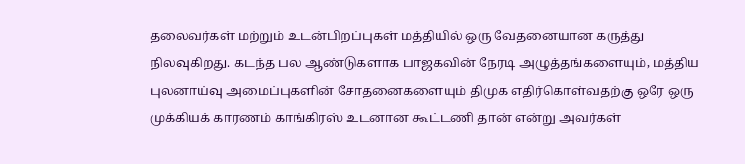தலைவர்கள் மற்றும் உடன்பிறப்புகள் மத்தியில் ஒரு வேதனையான கருத்து நிலவுகிறது. கடந்த பல ஆண்டுகளாக பாஜகவின் நேரடி அழுத்தங்களையும், மத்திய புலனாய்வு அமைப்புகளின் சோதனைகளையும் திமுக எதிர்கொள்வதற்கு ஒரே ஒரு முக்கியக் காரணம் காங்கிரஸ் உடனான கூட்டணி தான் என்று அவர்கள்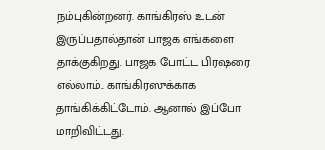நம்புகின்றனர். காங்கிரஸ் உடன் இருப்பதால்தான் பாஜக எங்களை தாக்குகிறது. பாஜக போட்ட பிரஷரை எல்லாம்.. காங்கிரஸுக்காக தாங்கிக்கிட்டோம். ஆனால் இப்போ மாறிவிட்டது.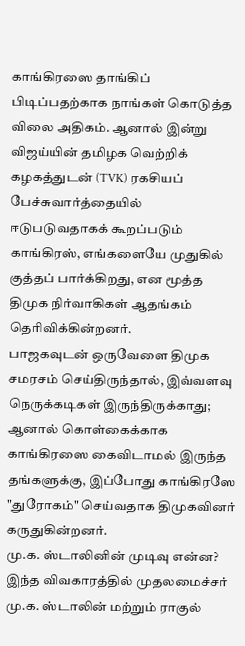காங்கிரஸை தாங்கிப் பிடிப்பதற்காக நாங்கள் கொடுத்த விலை அதிகம். ஆனால் இன்று விஜய்யின் தமிழக வெற்றிக் கழகத்துடன் (TVK) ரகசியப் பேச்சுவார்த்தையில் ஈடுபடுவதாகக் கூறப்படும் காங்கிரஸ், எங்களையே முதுகில் குத்தப் பார்க்கிறது, என மூத்த திமுக நிர்வாகிகள் ஆதங்கம் தெரிவிக்கின்றனர்.
பாஜகவுடன் ஒருவேளை திமுக சமரசம் செய்திருந்தால், இவ்வளவு நெருக்கடிகள் இருந்திருக்காது; ஆனால் கொள்கைக்காக காங்கிரஸை கைவிடாமல் இருந்த தங்களுக்கு, இப்போது காங்கிரஸே "துரோகம்" செய்வதாக திமுகவினர் கருதுகின்றனர்.
மு.க. ஸ்டாலினின் முடிவு என்ன?
இந்த விவகாரத்தில் முதலமைச்சர் மு.க. ஸ்டாலின் மற்றும் ராகுல்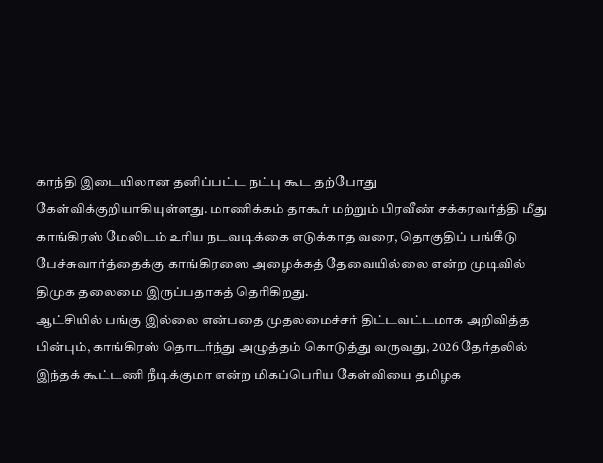காந்தி இடையிலான தனிப்பட்ட நட்பு கூட தற்போது கேள்விக்குறியாகியுள்ளது. மாணிக்கம் தாகூர் மற்றும் பிரவீண் சக்கரவர்த்தி மீது காங்கிரஸ் மேலிடம் உரிய நடவடிக்கை எடுக்காத வரை, தொகுதிப் பங்கீடு பேச்சுவார்த்தைக்கு காங்கிரஸை அழைக்கத் தேவையில்லை என்ற முடிவில் திமுக தலைமை இருப்பதாகத் தெரிகிறது.
ஆட்சியில் பங்கு இல்லை என்பதை முதலமைச்சர் திட்டவட்டமாக அறிவித்த பின்பும், காங்கிரஸ் தொடர்ந்து அழுத்தம் கொடுத்து வருவது, 2026 தேர்தலில் இந்தக் கூட்டணி நீடிக்குமா என்ற மிகப்பெரிய கேள்வியை தமிழக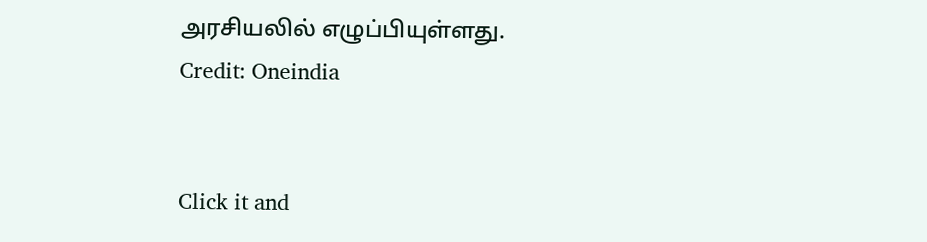அரசியலில் எழுப்பியுள்ளது.
Credit: Oneindia


Click it and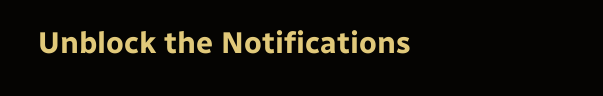Unblock the Notifications